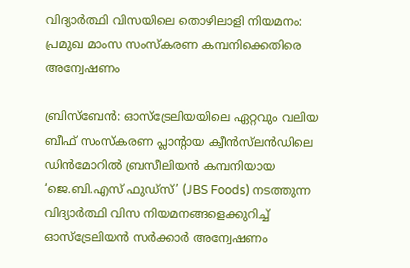വിദ്യാർത്ഥി വിസയിലെ തൊഴിലാളി നിയമനം: പ്രമുഖ മാംസ സംസ്കരണ കമ്പനിക്കെതിരെ അന്വേഷണം

ബ്രിസ്ബേൻ: ഓസ്‌ട്രേലിയയിലെ ഏറ്റവും വലിയ ബീഫ് സംസ്കരണ പ്ലാന്റായ ക്വീൻസ്‌ലൻഡിലെ ഡിൻമോറിൽ ബ്രസീലിയൻ കമ്പനിയായ ‘ജെ.ബി.എസ് ഫുഡ്സ്’ (JBS Foods) നടത്തുന്ന വിദ്യാർത്ഥി വിസ നിയമനങ്ങളെക്കുറിച്ച് ഓസ്‌ട്രേലിയൻ സർക്കാർ അന്വേഷണം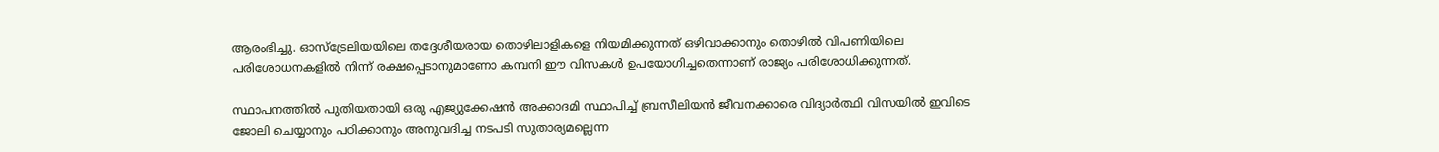ആരംഭിച്ചു. ഓസ്‌ട്രേലിയയിലെ തദ്ദേശീയരായ തൊഴിലാളികളെ നിയമിക്കുന്നത് ഒഴിവാക്കാനും തൊഴിൽ വിപണിയിലെ പരിശോധനകളിൽ നിന്ന് രക്ഷപ്പെടാനുമാണോ കമ്പനി ഈ വിസകൾ ഉപയോഗിച്ചതെന്നാണ് രാജ്യം പരിശോധിക്കുന്നത്.

സ്ഥാപനത്തിൽ പുതിയതായി ഒരു എജ്യുക്കേഷൻ അക്കാദമി സ്ഥാപിച്ച് ബ്രസീലിയൻ ജീവനക്കാരെ വിദ്യാർത്ഥി വിസയിൽ ഇവിടെ ജോലി ചെയ്യാനും പഠിക്കാനും അനുവദിച്ച നടപടി സുതാര്യമല്ലെന്ന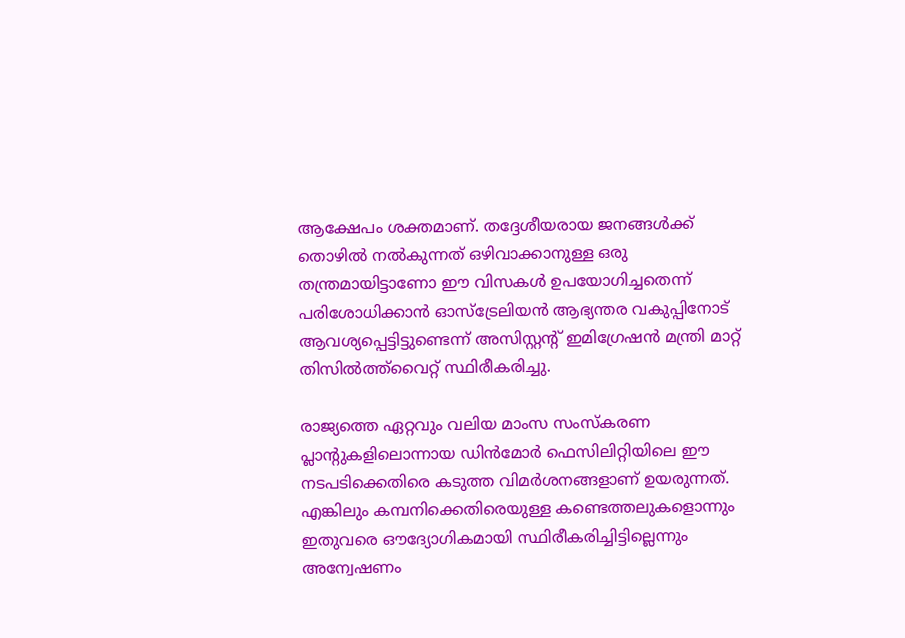ആക്ഷേപം ശക്തമാണ്. തദ്ദേശീയരായ ജനങ്ങൾക്ക് തൊഴിൽ നൽകുന്നത് ഒഴിവാക്കാനുള്ള ഒരു തന്ത്രമായിട്ടാണോ ഈ വിസകൾ ഉപയോഗിച്ചതെന്ന് പരിശോധിക്കാൻ ഓസ്‌ട്രേലിയൻ ആഭ്യന്തര വകുപ്പിനോട് ആവശ്യപ്പെട്ടിട്ടുണ്ടെന്ന് അസിസ്റ്റന്റ് ഇമിഗ്രേഷൻ മന്ത്രി മാറ്റ് തിസിൽത്ത്‌വൈറ്റ് സ്ഥിരീകരിച്ചു.

രാജ്യത്തെ ഏറ്റവും വലിയ മാംസ സംസ്കരണ പ്ലാന്റുകളിലൊന്നായ ഡിൻമോർ ഫെസിലിറ്റിയിലെ ഈ നടപടിക്കെതിരെ കടുത്ത വിമർശനങ്ങളാണ് ഉയരുന്നത്. എങ്കിലും കമ്പനിക്കെതിരെയുള്ള കണ്ടെത്തലുകളൊന്നും ഇതുവരെ ഔദ്യോഗികമായി സ്ഥിരീകരിച്ചിട്ടില്ലെന്നും അന്വേഷണം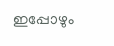ഇപ്പോഴും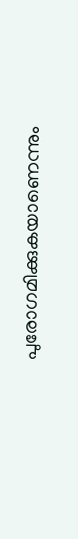പുരോഗമിക്കുകയാണെന്നും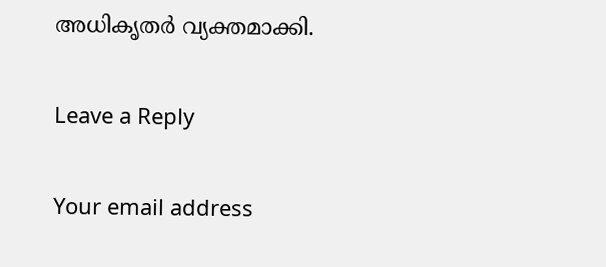അധികൃതർ വ്യക്തമാക്കി.

Leave a Reply

Your email address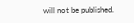will not be published.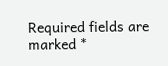Required fields are marked *